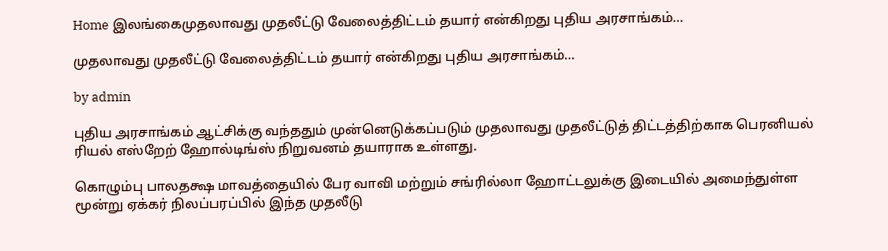Home இலங்கைமுதலாவது முதலீட்டு வேலைத்திட்டம் தயார் என்கிறது புதிய அரசாங்கம்…

முதலாவது முதலீட்டு வேலைத்திட்டம் தயார் என்கிறது புதிய அரசாங்கம்…

by admin

புதிய அரசாங்கம் ஆட்சிக்கு வந்ததும் முன்னெடுக்கப்படும் முதலாவது முதலீட்டுத் திட்டத்திற்காக பெரனியல் ரியல் எஸ்றேற் ஹோல்டிங்ஸ் நிறுவனம் தயாராக உள்ளது.

கொழும்பு பாலதக்ஷ மாவத்தையில் பேர வாவி மற்றும் சங்ரில்லா ஹோட்டலுக்கு இடையில் அமைந்துள்ள மூன்று ஏக்கர் நிலப்பரப்பில் இந்த முதலீடு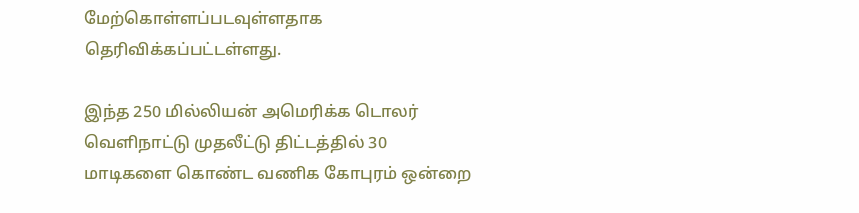மேற்கொள்ளப்படவுள்ளதாக தெரிவிக்கப்பட்டள்ளது.

இந்த 250 மில்லியன் அமெரிக்க டொலர் வௌிநாட்டு முதலீட்டு திட்டத்தில் 30 மாடிகளை கொண்ட வணிக கோபுரம் ஒன்றை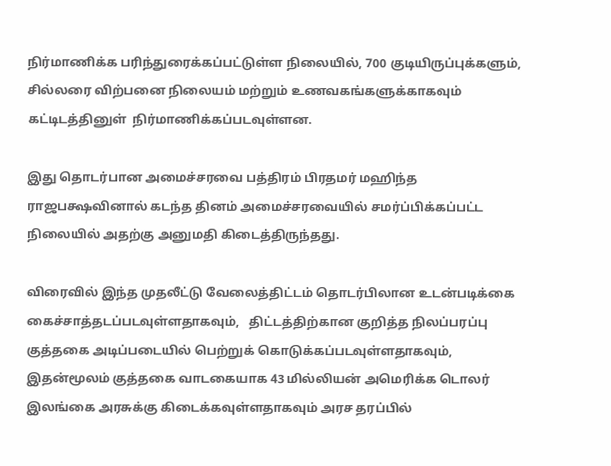நிர்மாணிக்க பரிந்துரைக்கப்பட்டுள்ள நிலையில், 700 குடியிருப்புக்களும்,  சில்லரை விற்பனை நிலையம் மற்றும் உணவகங்களுக்காகவும் கட்டிடத்தினுள்  நிர்மாணிக்கப்படவுள்ளன.

இது தொடர்பான அமைச்சரவை பத்திரம் பிரதமர் மஹிந்த ராஜபக்ஷவினால் கடந்த தினம் அமைச்சரவையில் சமர்ப்பிக்கப்பட்ட நிலையில் அதற்கு அனுமதி கிடைத்திருந்தது.

விரைவில் இந்த முதலீட்டு வேலைத்திட்டம் தொடர்பிலான உடன்படிக்கை கைச்சாத்தடப்படவுள்ளதாகவும்,   திட்டத்திற்கான குறித்த நிலப்பரப்பு குத்தகை அடிப்படையில் பெற்றுக் கொடுக்கப்படவுள்ளதாகவும், இதன்மூலம் குத்தகை வாடகையாக 43 மில்லியன் அமெரிக்க டொலர் இலங்கை அரசுக்கு கிடைக்கவுள்ளதாகவும் அரச தரப்பில்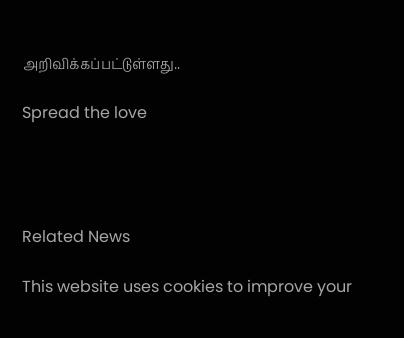அறிவிக்கப்பட்டுள்ளது..

Spread the love




Related News

This website uses cookies to improve your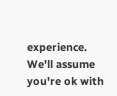experience. We'll assume you're ok with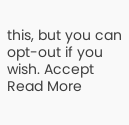this, but you can opt-out if you wish. Accept Read More